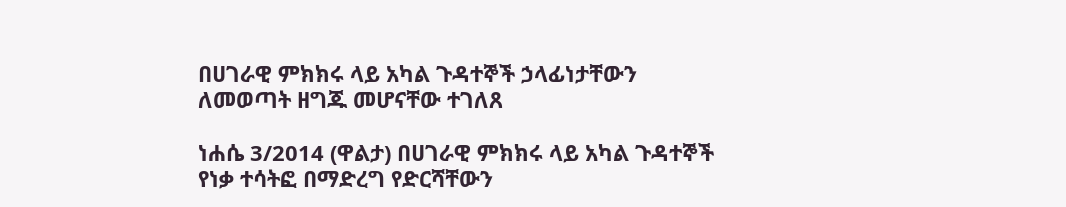በሀገራዊ ምክክሩ ላይ አካል ጉዳተኞች ኃላፊነታቸውን ለመወጣት ዘግጁ መሆናቸው ተገለጸ

ነሐሴ 3/2014 (ዋልታ) በሀገራዊ ምክክሩ ላይ አካል ጉዳተኞች የነቃ ተሳትፎ በማድረግ የድርሻቸውን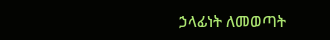ኃላፊነት ለመወጣት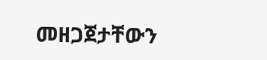መዘጋጀታቸውን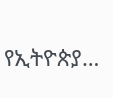የኢትዮጵያ…